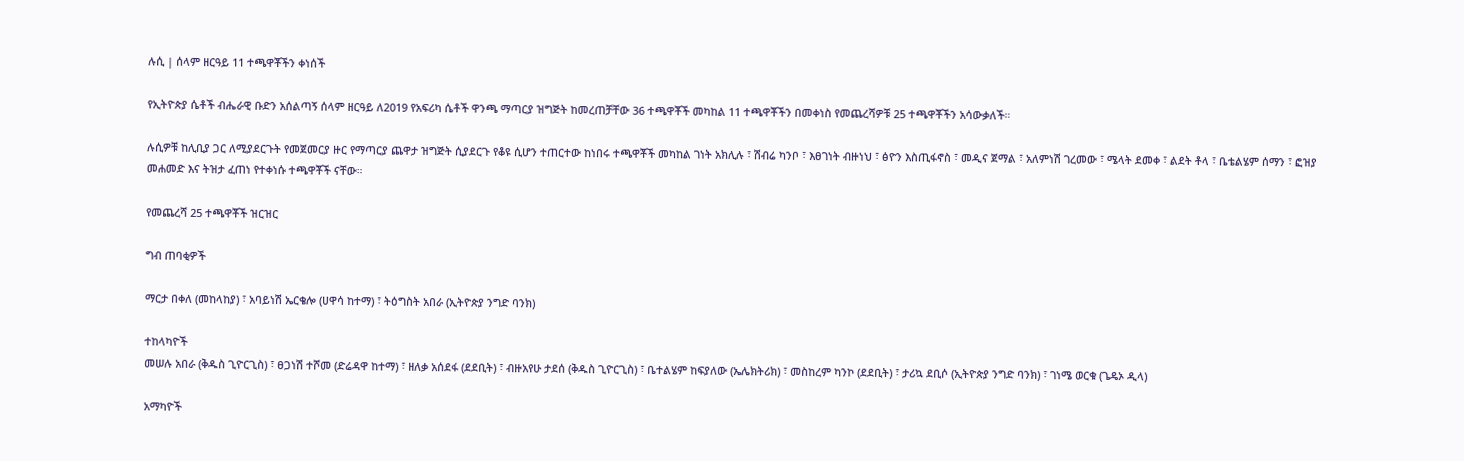ሉሲ | ሰላም ዘርዓይ 11 ተጫዋቾችን ቀነሰች

የኢትዮጵያ ሴቶች ብሔራዊ ቡድን አሰልጣኝ ሰላም ዘርዓይ ለ2019 የአፍሪካ ሴቶች ዋንጫ ማጣርያ ዝግጅት ከመረጠቻቸው 36 ተጫዋቾች መካከል 11 ተጫዋቾችን በመቀነስ የመጨረሻዎቹ 25 ተጫዋቾችን አሳውቃለች።

ሉሲዎቹ ከሊቢያ ጋር ለሚያደርጉት የመጀመርያ ዙር የማጣርያ ጨዋታ ዝግጅት ሲያደርጉ የቆዩ ሲሆን ተጠርተው ከነበሩ ተጫዋቾች መካከል ገነት አክሊሉ ፣ ሽብሬ ካንቦ ፣ እፀገነት ብዙነህ ፣ ፅዮን እስጢፋኖስ ፣ መዲና ጀማል ፣ አለምነሽ ገረመው ፣ ሜላት ደመቀ ፣ ልደት ቶላ ፣ ቤቴልሄም ሰማን ፣ ፎዝያ መሐመድ እና ትዝታ ፈጠነ የተቀነሱ ተጫዋቾች ናቸው።

የመጨረሻ 25 ተጫዋቾች ዝርዝር

ግብ ጠባቂዎች

ማርታ በቀለ (መከላከያ) ፣ አባይነሽ ኤርቄሎ (ሀዋሳ ከተማ) ፣ ትዕግስት አበራ (ኢትዮጵያ ንግድ ባንክ)

ተከላካዮች
መሠሉ አበራ (ቅዱስ ጊዮርጊስ) ፣ ፀጋነሽ ተሾመ (ድሬዳዋ ከተማ) ፣ ዘለቃ አሰደፋ (ደደቢት) ፣ ብዙአየሁ ታደሰ (ቅዱስ ጊዮርጊስ) ፣ ቤተልሄም ከፍያለው (ኤሌክትሪክ) ፣ መስከረም ካንኮ (ደደቢት) ፣ ታሪኳ ደቢሶ (ኢትዮጵያ ንግድ ባንክ) ፣ ገነሜ ወርቁ (ጌዴኦ ዲላ)

አማካዮች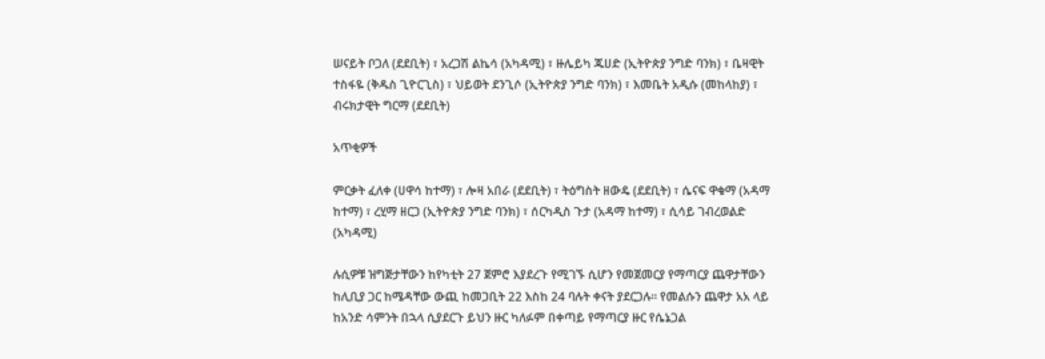ሠናይት ቦጋለ (ደደቢት) ፣ አረጋሽ ልኬሳ (አካዳሚ) ፣ ዙሌይካ ጁሀድ (ኢትዮጵያ ንግድ ባንክ) ፣ ቤዛዊት ተስፋዬ (ቅዱስ ጊዮርጊስ) ፣ ህይወት ደንጊሶ (ኢትዮጵያ ንግድ ባንክ) ፣ እመቤት አዲሱ (መከላከያ) ፣ ብሩክታዊት ግርማ (ደደቢት)

አጥቂዎች

ምርቃት ፈለቀ (ሀዋሳ ከተማ) ፣ ሎዛ አበራ (ደደቢት) ፣ ትዕግስት ዘውዴ (ደደቢት) ፣ ሴናፍ ዋቁማ (አዳማ ከተማ) ፣ ረሂማ ዘርጋ (ኢትዮጵያ ንግድ ባንክ) ፣ ሰርካዲስ ጉታ (አዳማ ከተማ) ፣ ሲሳይ ገብረወልድ (አካዳሚ)

ሉሲዎቹ ዝግጅታቸውን ከየካቲት 27 ጀምሮ እያደረጉ የሚገኙ ሲሆን የመጀመርያ የማጣርያ ጨዋታቸውን ከሊቢያ ጋር ከሜዳቸው ውጪ ከመጋቢት 22 እስከ 24 ባሉት ቀናት ያደርጋሉ። የመልሱን ጨዋታ አአ ላይ ከአንድ ሳምንት በኋላ ሲያደርጉ ይህን ዙር ካለፉም በቀጣይ የማጣርያ ዙር የሴኔጋል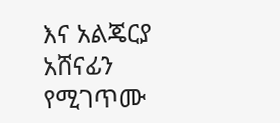እና አልጄርያ አሸናፊን የሚገጥሙ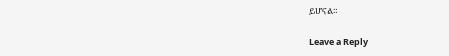ይሆናል።

Leave a Reply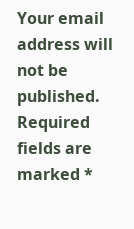Your email address will not be published. Required fields are marked *